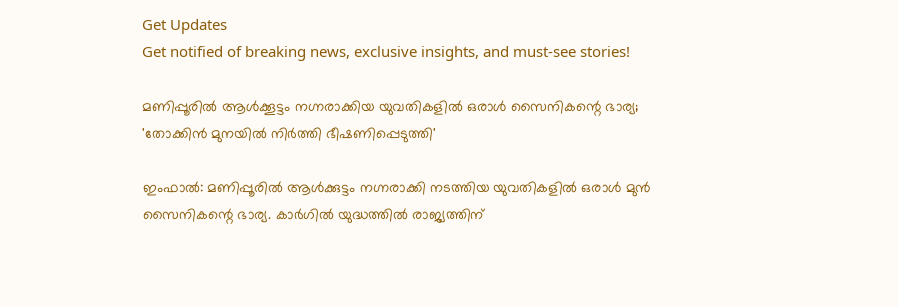Get Updates
Get notified of breaking news, exclusive insights, and must-see stories!

മണിപ്പൂരില്‍ ആൾക്കൂട്ടം നഗ്നരാക്കിയ യുവതികളിൽ ഒരാൾ സൈനികന്റെ ഭാര്യ; 'തോക്കിൻ മുനയിൽ നിർത്തി ഭീഷണിപ്പെടുത്തി'

ഇംഫാൽ: മണിപ്പൂരിൽ ആൾക്കുട്ടം നഗ്നരാക്കി നടത്തിയ യുവതികളിൽ ഒരാൾ മുൻ സൈനികന്റെ ഭാര്യ. കാർഗിൽ യുദ്ധത്തിൽ രാജ്യത്തിന്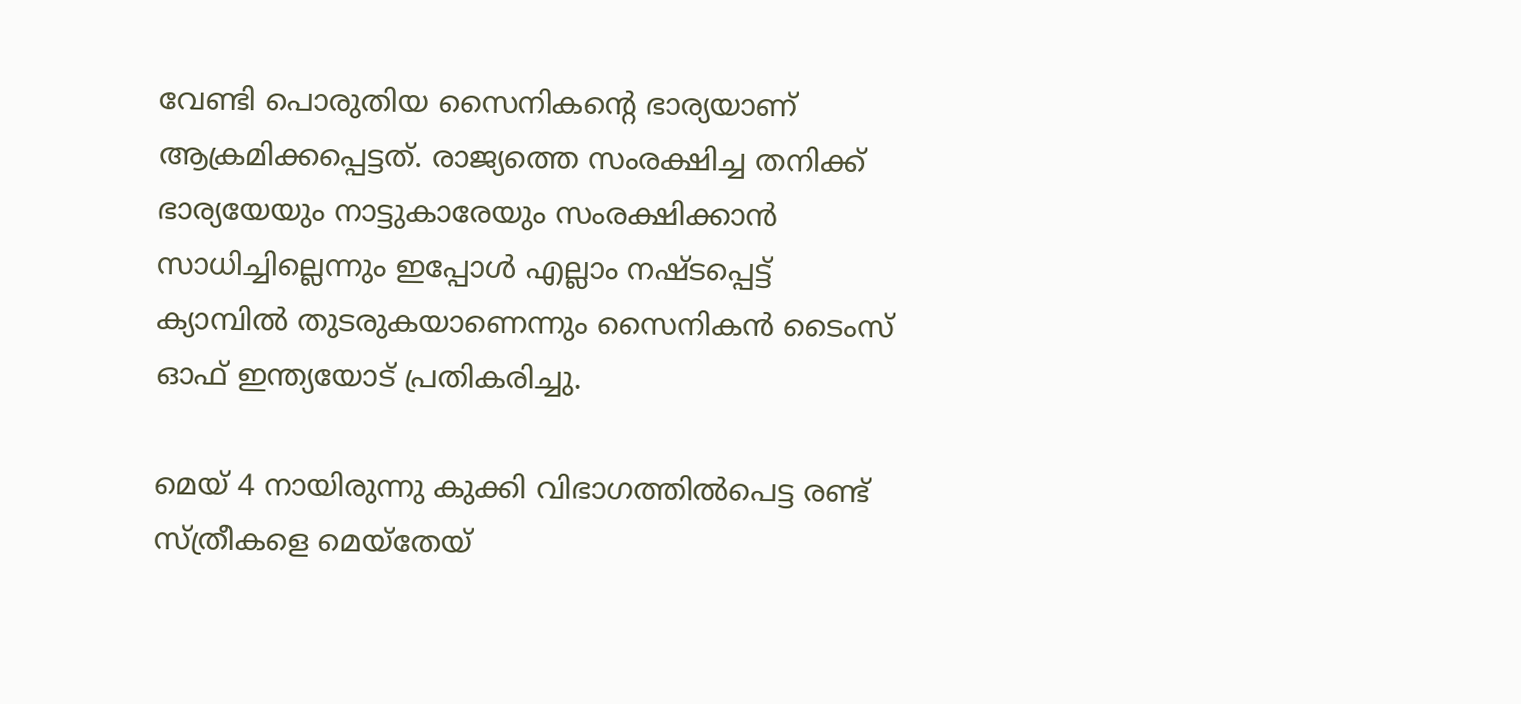വേണ്ടി പൊരുതിയ സൈനികന്റെ ഭാര്യയാണ് ആക്രമിക്കപ്പെട്ടത്. രാജ്യത്തെ സംരക്ഷിച്ച തനിക്ക് ഭാര്യയേയും നാട്ടുകാരേയും സംരക്ഷിക്കാൻ സാധിച്ചില്ലെന്നും ഇപ്പോൾ എല്ലാം നഷ്ടപ്പെട്ട് ക്യാമ്പിൽ തുടരുകയാണെന്നും സൈനികൻ ടൈംസ് ഓഫ് ഇന്ത്യയോട് പ്രതികരിച്ചു.

മെയ് 4 നായിരുന്നു കുക്കി വിഭാഗത്തിൽപെട്ട രണ്ട് സ്ത്രീകളെ മെയ്തേയ്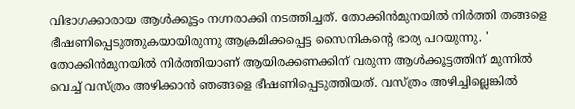വിഭാഗക്കാരായ ആൾക്കൂട്ടം നഗ്നരാക്കി നടത്തിച്ചത്. തോക്കിൻമുനയിൽ നിർത്തി തങ്ങളെ ഭീഷണിപ്പെടുത്തുകയായിരുന്നു ആക്രമിക്കപ്പെട്ട സൈനികന്റെ ഭാര്യ പറയുന്നു. ' തോക്കിൻമുനയിൽ നിർത്തിയാണ് ആയിരക്കണക്കിന് വരുന്ന ആൾക്കൂട്ടത്തിന് മുന്നിൽ വെച്ച് വസ്ത്രം അഴിക്കാൻ ഞങ്ങളെ ഭീഷണിപ്പെടുത്തിയത്. വസ്ത്രം അഴിച്ചില്ലെങ്കിൽ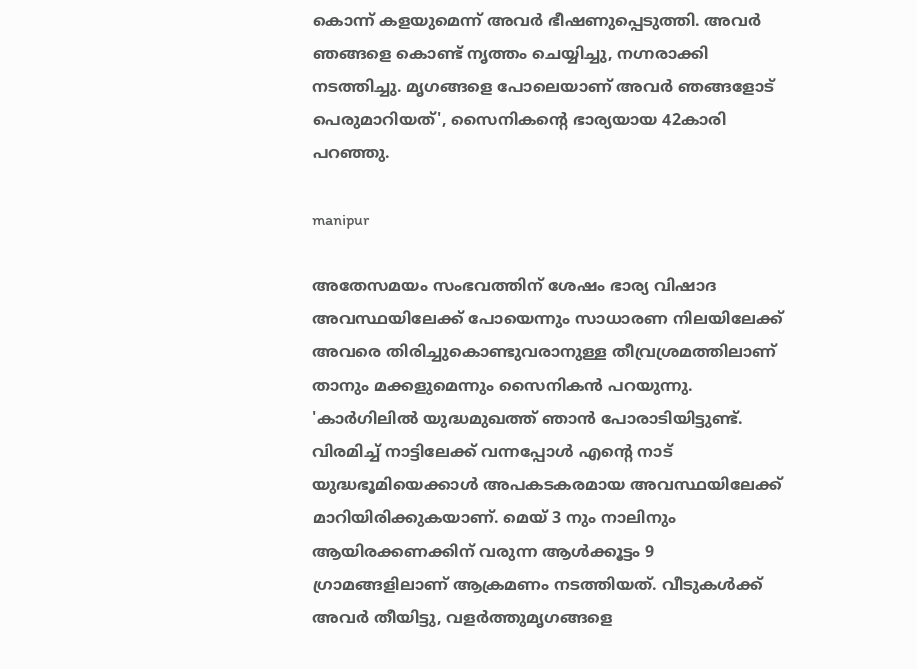കൊന്ന് കളയുമെന്ന് അവർ ഭീഷണുപ്പെടുത്തി. അവർ ഞങ്ങളെ കൊണ്ട് നൃത്തം ചെയ്യിച്ചു, നഗ്നരാക്കി നടത്തിച്ചു. മൃഗങ്ങളെ പോലെയാണ് അവർ ഞങ്ങളോട് പെരുമാറിയത്', സൈനികന്റെ ഭാര്യയായ 42കാരി പറഞ്ഞു.

manipur

അതേസമയം സംഭവത്തിന് ശേഷം ഭാര്യ വിഷാദ അവസ്ഥയിലേക്ക് പോയെന്നും സാധാരണ നിലയിലേക്ക് അവരെ തിരിച്ചുകൊണ്ടുവരാനുള്ള തീവ്രശ്രമത്തിലാണ് താനും മക്കളുമെന്നും സൈനികൻ പറയുന്നു. 'കാർഗിലിൽ യുദ്ധമുഖത്ത് ഞാൻ പോരാടിയിട്ടുണ്ട്. വിരമിച്ച് നാട്ടിലേക്ക് വന്നപ്പോൾ എന്റെ നാട് യുദ്ധഭൂമിയെക്കാൾ അപകടകരമായ അവസ്ഥയിലേക്ക് മാറിയിരിക്കുകയാണ്. മെയ് 3 നും നാലിനും ആയിരക്കണക്കിന് വരുന്ന ആൾക്കൂട്ടം 9 ഗ്രാമങ്ങളിലാണ് ആക്രമണം നടത്തിയത്. വീടുകൾക്ക് അവർ തീയിട്ടു, വളർത്തുമൃഗങ്ങളെ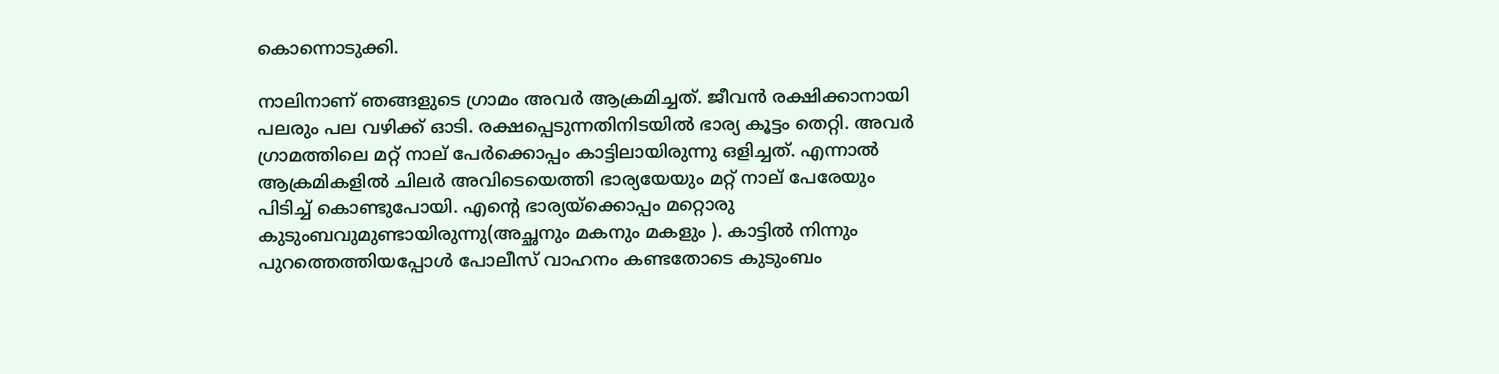കൊന്നൊടുക്കി.

നാലിനാണ് ഞങ്ങളുടെ ഗ്രാമം അവർ ആക്രമിച്ചത്. ജീവൻ രക്ഷിക്കാനായി പലരും പല വഴിക്ക് ഓടി. രക്ഷപ്പെടുന്നതിനിടയിൽ ഭാര്യ കൂട്ടം തെറ്റി. അവർ ഗ്രാമത്തിലെ മറ്റ് നാല് പേർക്കൊപ്പം കാട്ടിലായിരുന്നു ഒളിച്ചത്. എന്നാൽ ആക്രമികളിൽ ചിലർ അവിടെയെത്തി ഭാര്യയേയും മറ്റ് നാല് പേരേയും പിടിച്ച് കൊണ്ടുപോയി. എന്റെ ഭാര്യയ്ക്കൊപ്പം മറ്റൊരു കുടുംബവുമുണ്ടായിരുന്നു(അച്ഛനും മകനും മകളും ). കാട്ടിൽ നിന്നും പുറത്തെത്തിയപ്പോൾ പോലീസ് വാഹനം കണ്ടതോടെ കുടുംബം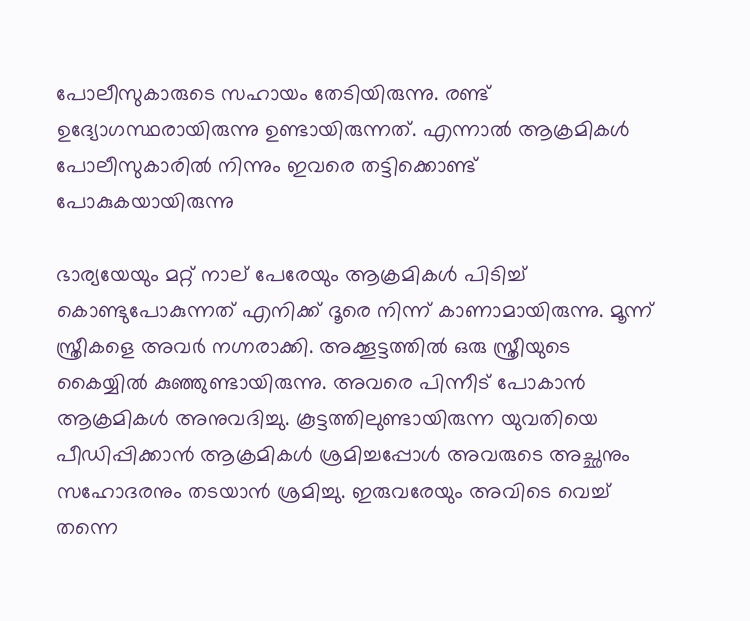പോലീസുകാരുടെ സഹായം തേടിയിരുന്നു. രണ്ട് ഉദ്യോഗസ്ഥരായിരുന്നു ഉണ്ടായിരുന്നത്. എന്നാൽ ആക്രമികൾ പോലീസുകാരിൽ നിന്നും ഇവരെ തട്ടിക്കൊണ്ട് പോകുകയായിരുന്നു

ഭാര്യയേയും മറ്റ് നാല് പേരേയും ആക്രമികൾ പിടിച്ച് കൊണ്ടുപോകുന്നത് എനിക്ക് ദൂരെ നിന്ന് കാണാമായിരുന്നു. മൂന്ന് സ്ത്രീകളെ അവർ നഗ്നരാക്കി. അക്കൂട്ടത്തിൽ ഒരു സ്ത്രീയുടെ കൈയ്യിൽ കുഞ്ഞുണ്ടായിരുന്നു. അവരെ പിന്നീട് പോകാൻ ആക്രമികൾ അനുവദിച്ചു. കൂട്ടത്തിലുണ്ടായിരുന്ന യുവതിയെ പീഡിപ്പിക്കാൻ ആക്രമികൾ ശ്രമിച്ചപ്പോൾ അവരുടെ അച്ഛനും സഹോദരനും തടയാൻ ശ്രമിച്ചു. ഇരുവരേയും അവിടെ വെച്ച് തന്നെ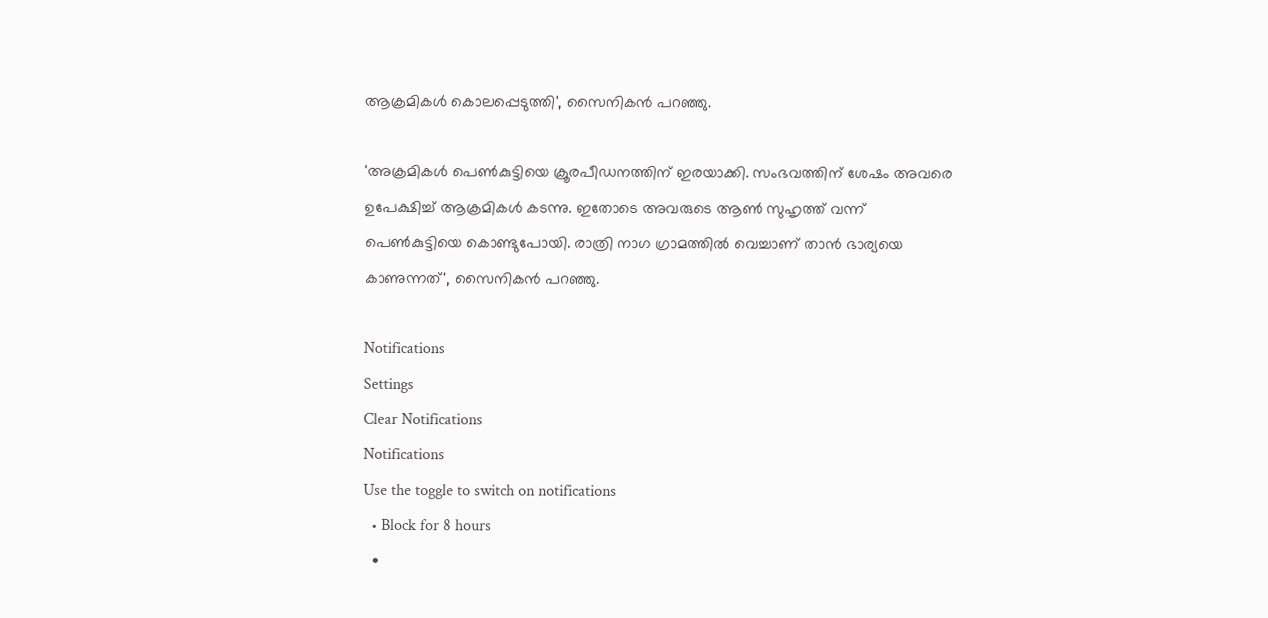ആക്രമികൾ കൊലപ്പെടുത്തി', സൈനികൻ പറഞ്ഞു.

'അക്രമികൾ പെൺകുട്ടിയെ ക്രൂരപീഡനത്തിന് ഇരയാക്കി. സംഭവത്തിന് ശേഷം അവരെ ഉപേക്ഷിച്ച് ആക്രമികൾ കടന്നു. ഇതോടെ അവരുടെ ആൺ സുഹൃത്ത് വന്ന് പെൺകുട്ടിയെ കൊണ്ടുപോയി. രാത്രി നാഗ ഗ്രാമത്തിൽ വെച്ചാണ് താൻ ഭാര്യയെ കാണുന്നത്', സൈനികൻ പറഞ്ഞു.

Notifications
Settings
Clear Notifications
Notifications
Use the toggle to switch on notifications
  • Block for 8 hours
  •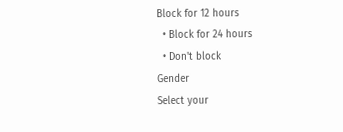Block for 12 hours
  • Block for 24 hours
  • Don't block
Gender
Select your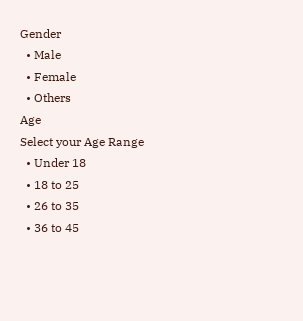Gender
  • Male
  • Female
  • Others
Age
Select your Age Range
  • Under 18
  • 18 to 25
  • 26 to 35
  • 36 to 45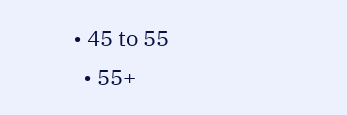• 45 to 55
  • 55+